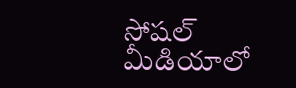సోషల్ మీడియాలో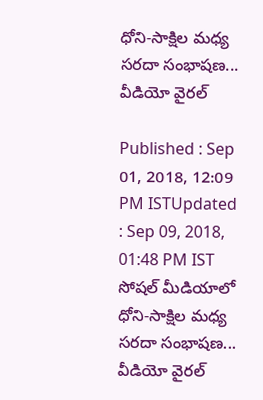ధోని-సాక్షిల మధ్య సరదా సంభాషణ... వీడియో వైరల్

Published : Sep 01, 2018, 12:09 PM ISTUpdated : Sep 09, 2018, 01:48 PM IST
సోషల్ మీడియాలో ధోని-సాక్షిల మధ్య సరదా సంభాషణ... వీడియో వైరల్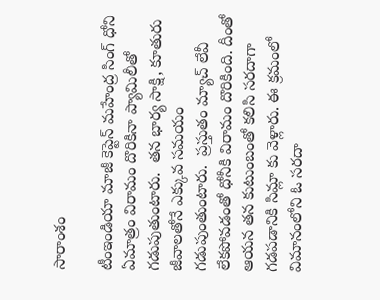సారాంశం

టీంఇండియా మాజీ కెప్టెన్ మహేంద్ర సింగ్ ధోని ఏమాత్రం విరామం దొరికినా ప్యామిలీతో గడుపుతుంటారు.  తన భార్య సాక్షి, కూతురు జీవాలతోనే ఎక్కువ సమయం  గడుపుంతుంటారు.  ప్రస్తుతం మ్యాచ్ లేవీ లేకపోవడంతో ధోనీకి విరామం దొరికింది. దీంతో ఆయన తన కుటుంబంతో కలిసి సరదాగా గడపడానికి సిమ్లా కు వెళ్లారు. ఈ క్రమంలో విమానంలోని ఓ సరదా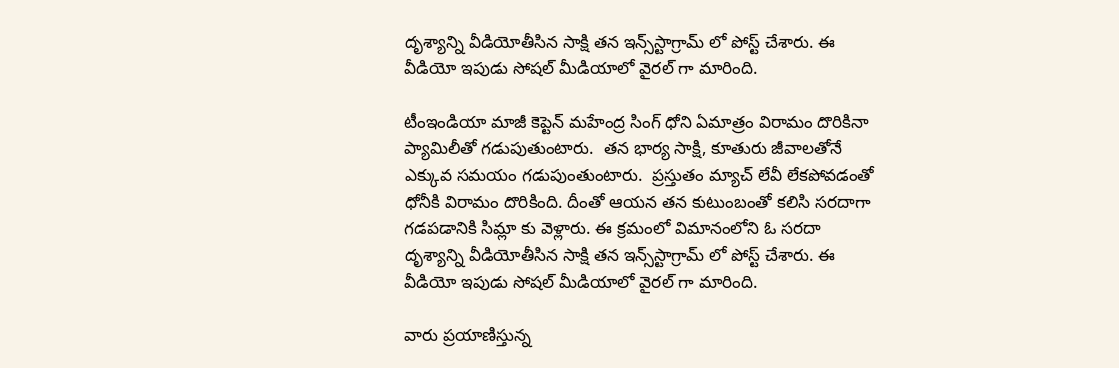దృశ్యాన్ని వీడియోతీసిన సాక్షి తన ఇన్స్‌స్టాగ్రామ్ లో పోస్ట్ చేశారు. ఈ వీడియో ఇపుడు సోషల్ మీడియాలో వైరల్ గా మారింది.

టీంఇండియా మాజీ కెప్టెన్ మహేంద్ర సింగ్ ధోని ఏమాత్రం విరామం దొరికినా ప్యామిలీతో గడుపుతుంటారు.  తన భార్య సాక్షి, కూతురు జీవాలతోనే ఎక్కువ సమయం గడుపుంతుంటారు.  ప్రస్తుతం మ్యాచ్ లేవీ లేకపోవడంతో ధోనీకి విరామం దొరికింది. దీంతో ఆయన తన కుటుంబంతో కలిసి సరదాగా గడపడానికి సిమ్లా కు వెళ్లారు. ఈ క్రమంలో విమానంలోని ఓ సరదా దృశ్యాన్ని వీడియోతీసిన సాక్షి తన ఇన్స్‌స్టాగ్రామ్ లో పోస్ట్ చేశారు. ఈ వీడియో ఇపుడు సోషల్ మీడియాలో వైరల్ గా మారింది.

వారు ప్రయాణిస్తున్న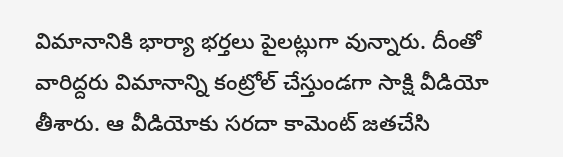విమానానికి భార్యా భర్తలు పైలట్లుగా వున్నారు. దీంతో వారిద్దరు విమానాన్ని కంట్రోల్ చేస్తుండగా సాక్షి వీడియో తీశారు. ఆ వీడియోకు సరదా కామెంట్ జతచేసి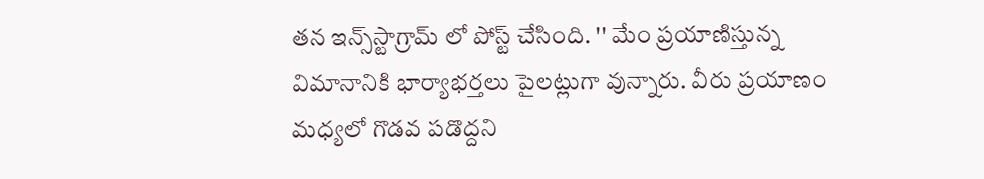తన ఇన్స్‌స్టాగ్రామ్ లో పోస్ట్ చేసింది. '' మేం ప్రయాణిస్తున్న విమానానికి భార్యాభర్తలు పైలట్లుగా వున్నారు. వీరు ప్రయాణం మధ్యలో గొడవ పడొద్దని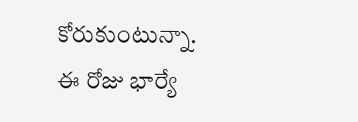కోరుకుంటున్నా. ఈ రోజు భార్యే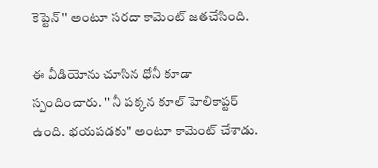కెప్టెన్'' అంటూ సరదా కామెంట్ జతచేసింది.

ఈ వీడియోను చూసిన ధోనీ కూడా స్పందించారు. '' నీ పక్కన కూల్ హెలికాప్టర్ ఉంది. భయపడకు" అంటూ కామెంట్ చేశాడు.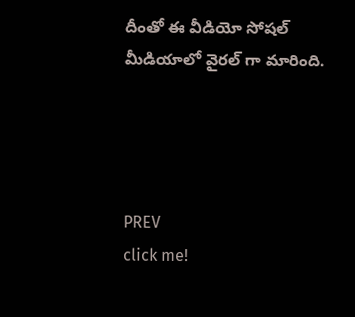దీంతో ఈ వీడియో సోషల్ మీడియాలో వైరల్ గా మారింది.




PREV
click me!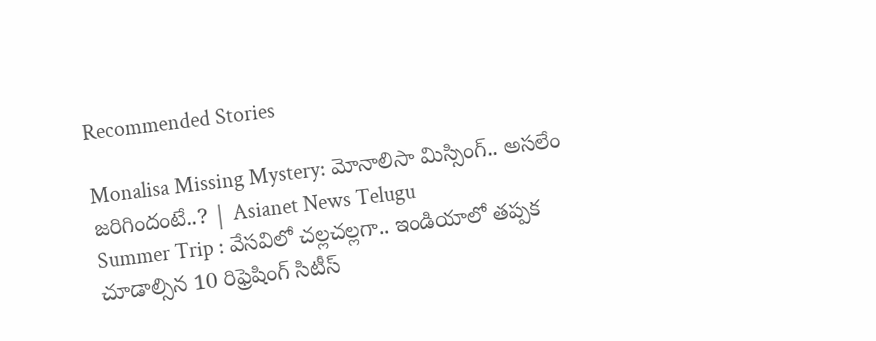Recommended Stories

Monalisa Missing Mystery: మోనాలిసా మిస్సింగ్.. అసలేం జరిగిందంటే..? | Asianet News Telugu
Summer Trip : వేసవిలో చల్లచల్లగా.. ఇండియాలో తప్పక చూడాల్సిన 10 రిఫ్రెషింగ్ సిటీస్